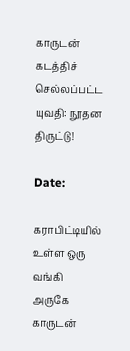காருடன் கடத்திச் செல்லப்பட்ட யுவதி: நூதன திருட்டு!

Date:

கராபிட்டியில் உள்ள ஒரு வங்கி அருகே காருடன்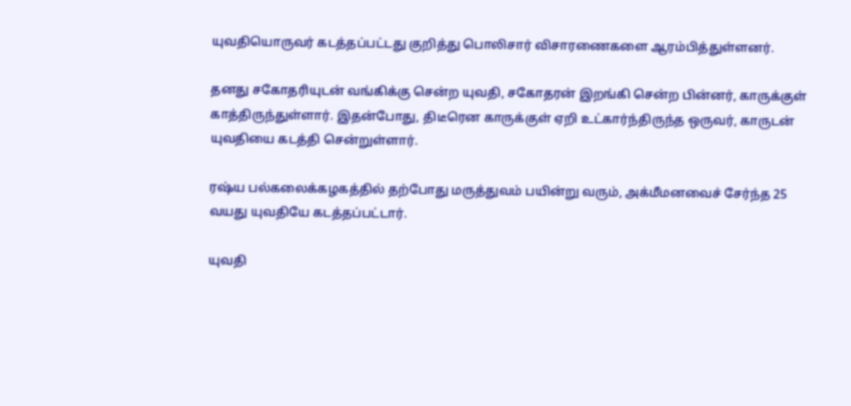யுவதியொருவர் கடத்தப்பட்டது குறித்து பொலிசார் விசாரணைகளை ஆரம்பித்துள்ளனர்.

தனது சகோதரியுடன் வங்கிக்கு சென்ற யுவதி, சகோதரன் இறங்கி சென்ற பின்னர், காருக்குள் காத்திருந்துள்ளார். இதன்போது, திடீரென காருக்குள் ஏறி உட்கார்ந்திருந்த ஒருவர், காருடன் யுவதியை கடத்தி சென்றுள்ளார்.

ரஷ்ய பல்கலைக்கழகத்தில் தற்போது மருத்துவம் பயின்று வரும், அக்மீமனவைச் சேர்ந்த 25 வயது யுவதியே கடத்தப்பட்டார்.

யுவதி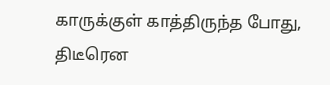காருக்குள் காத்திருந்த போது, திடீரென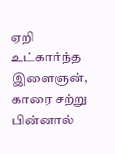ஏறி உட்கார்ந்த இளைஞன், காரை சற்று பின்னால்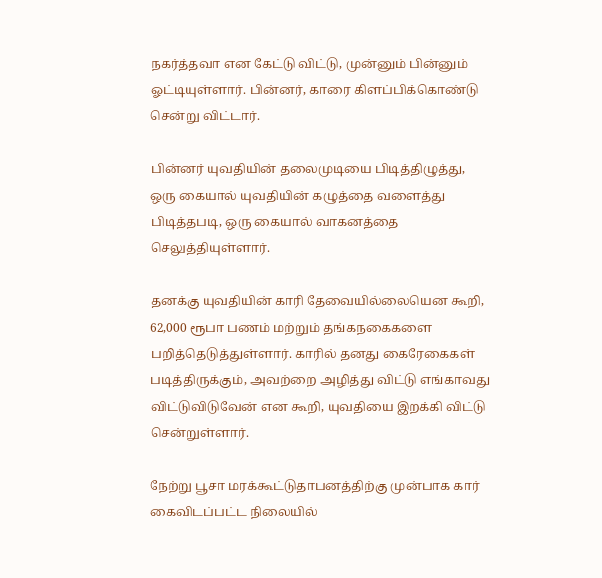நகர்த்தவா என கேட்டு விட்டு, முன்னும் பின்னும் ஓட்டியுள்ளார். பின்னர், காரை கிளப்பிக்கொண்டு சென்று விட்டார்.

பின்னர் யுவதியின் தலைமுடியை பிடித்திழுத்து, ஒரு கையால் யுவதியின் கழுத்தை வளைத்து பிடித்தபடி, ஒரு கையால் வாகனத்தை செலுத்தியுள்ளார்.

தனக்கு யுவதியின் காரி தேவையில்லையென கூறி, 62,000 ரூபா பணம் மற்றும் தங்கநகைகளை பறித்தெடுத்துள்ளார். காரில் தனது கைரேகைகள் படித்திருக்கும், அவற்றை அழித்து விட்டு எங்காவது விட்டுவிடுவேன் என கூறி, யுவதியை இறக்கி விட்டு சென்றுள்ளார்.

நேற்று பூசா மரக்கூட்டுதாபனத்திற்கு முன்பாக கார் கைவிடப்பட்ட நிலையில்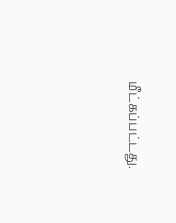மீட்கப்பட்டது.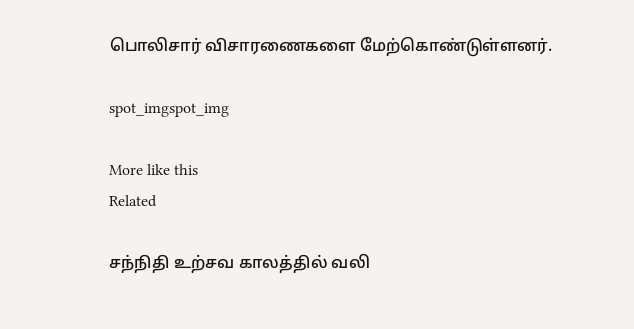பொலிசார் விசாரணைகளை மேற்கொண்டுள்ளனர்.

spot_imgspot_img

More like this
Related

சந்நிதி உற்சவ காலத்தில் வலி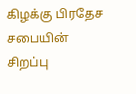கிழக்கு பிரதேச சபையின் சிறப்பு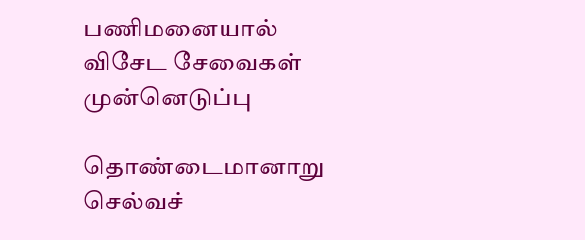பணிமனையால் விசேட சேவைகள் முன்னெடுப்பு

தொண்டைமானாறு செல்வச்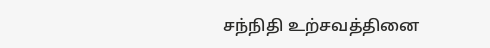சந்நிதி உற்சவத்தினை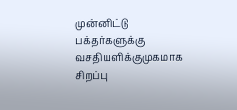முன்னிட்டு பக்தர்களுக்கு வசதியளிக்குமுகமாக சிறப்பு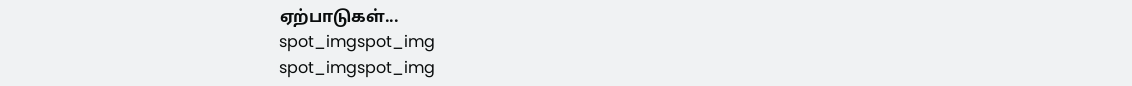ஏற்பாடுகள்...
spot_imgspot_img
spot_imgspot_img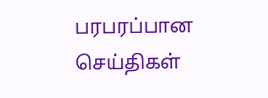பரபரப்பான செய்திகள்